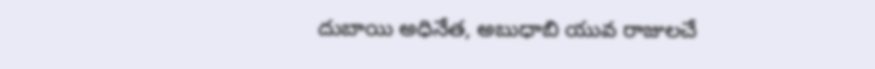దుబాయి అధినేత, అబుధాబి యువ రాజులచే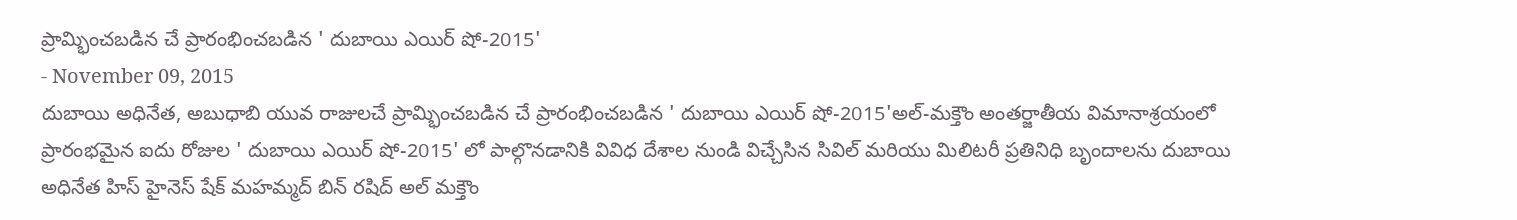ప్రామ్భించబడిన చే ప్రారంభించబడిన ' దుబాయి ఎయిర్ షో-2015'
- November 09, 2015
దుబాయి అధినేత, అబుధాబి యువ రాజులచే ప్రామ్భించబడిన చే ప్రారంభించబడిన ' దుబాయి ఎయిర్ షో-2015'అల్-మక్తౌం అంతర్జాతీయ విమానాశ్రయంలో ప్రారంభమైన ఐదు రోజుల ' దుబాయి ఎయిర్ షో-2015' లో పాల్గొనడానికి వివిధ దేశాల నుండి విచ్చేసిన సివిల్ మరియు మిలిటరీ ప్రతినిధి బృందాలను దుబాయి అధినేత హిస్ హైనెస్ షేక్ మహమ్మద్ బిన్ రషిద్ అల్ మక్తౌం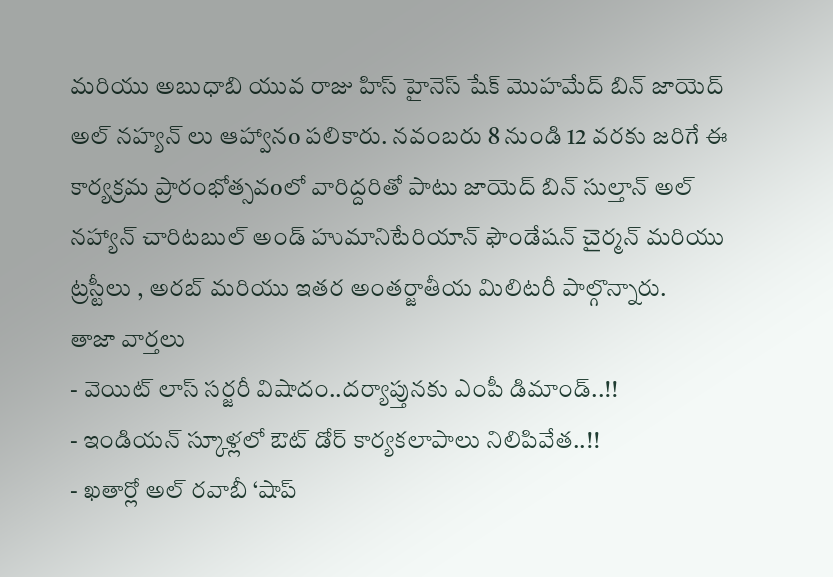మరియు అబుధాబి యువ రాజు హిస్ హైనెస్ షేక్ మొహమేద్ బిన్ జాయెద్ అల్ నహ్యన్ లు ఆహ్వానo పలికారు. నవంబరు 8 నుండి 12 వరకు జరిగే ఈ కార్యక్రమ ప్రారంభోత్సవoలో వారిద్దరితో పాటు జాయెద్ బిన్ సుల్తాన్ అల్ నహ్యాన్ చారిటబుల్ అండ్ హుమానిటేరియాన్ ఫౌండేషన్ చైర్మన్ మరియు ట్రస్టీలు , అరబ్ మరియు ఇతర అంతర్జాతీయ మిలిటరీ పాల్గొన్నారు.
తాజా వార్తలు
- వెయిట్ లాస్ సర్జరీ విషాదం..దర్యాప్తునకు ఎంపీ డిమాండ్..!!
- ఇండియన్ స్కూళ్లలో ఔట్ డోర్ కార్యకలాపాలు నిలిపివేత..!!
- ఖతార్లో అల్ రవాబీ ‘షాప్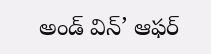అండ్ విన్’ ఆఫర్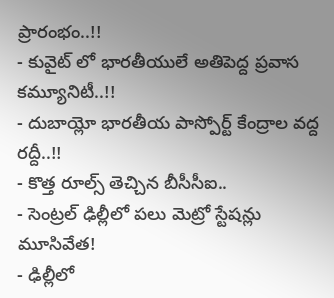ప్రారంభం..!!
- కువైట్ లో భారతీయులే అతిపెద్ద ప్రవాస కమ్యూనిటీ..!!
- దుబాయ్లో భారతీయ పాస్పోర్ట్ కేంద్రాల వద్ద రద్దీ..!!
- కొత్త రూల్స్ తెచ్చిన బీసీసీఐ..
- సెంట్రల్ ఢిల్లీలో పలు మెట్రో స్టేషన్లు మూసివేత!
- ఢిల్లీలో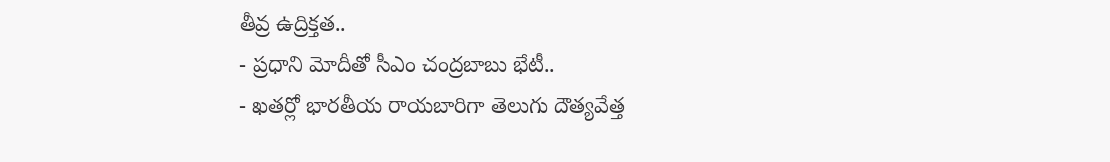తీవ్ర ఉద్రిక్తత..
- ప్రధాని మోదీతో సీఎం చంద్రబాబు భేటీ..
- ఖతర్లో భారతీయ రాయబారిగా తెలుగు దౌత్యవేత్త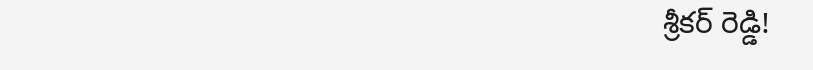శ్రీకర్ రెడ్డి!